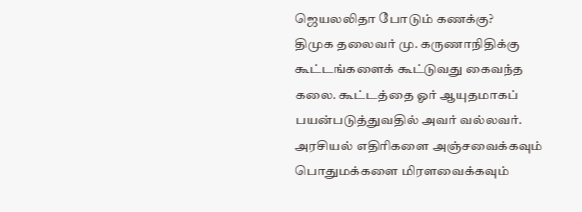ஜெயலலிதா போடும் கணக்கு?
திமுக தலைவர் மு. கருணாநிதிக்கு கூட்டங்களைக் கூட்டுவது கைவந்த கலை. கூட்டத்தை ஓர் ஆயுதமாகப் பயன்படுத்துவதில் அவர் வல்லவர். அரசியல் எதிரிகளை அஞ்சவைக்கவும் பொதுமக்களை மிரளவைக்கவும்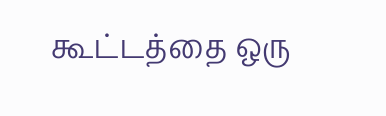கூட்டத்தை ஒரு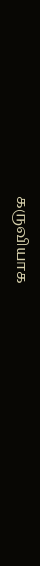கருவியாக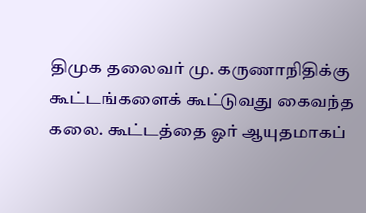திமுக தலைவர் மு. கருணாநிதிக்கு கூட்டங்களைக் கூட்டுவது கைவந்த கலை. கூட்டத்தை ஓர் ஆயுதமாகப்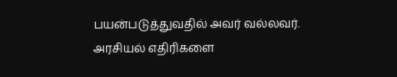பயன்படுத்துவதில் அவர் வல்லவர். அரசியல் எதிரிகளை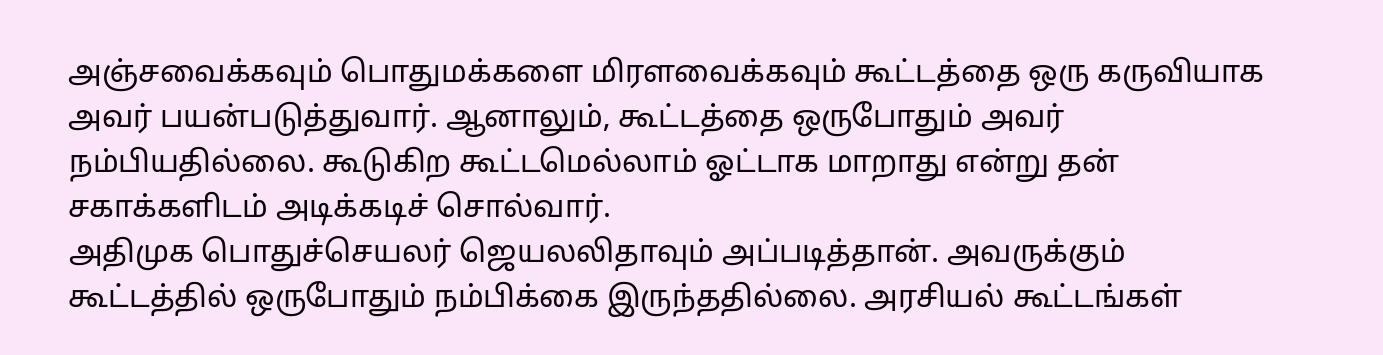அஞ்சவைக்கவும் பொதுமக்களை மிரளவைக்கவும் கூட்டத்தை ஒரு கருவியாக அவர் பயன்படுத்துவார். ஆனாலும், கூட்டத்தை ஒருபோதும் அவர் நம்பியதில்லை. கூடுகிற கூட்டமெல்லாம் ஓட்டாக மாறாது என்று தன் சகாக்களிடம் அடிக்கடிச் சொல்வார்.
அதிமுக பொதுச்செயலர் ஜெயலலிதாவும் அப்படித்தான். அவருக்கும் கூட்டத்தில் ஒருபோதும் நம்பிக்கை இருந்ததில்லை. அரசியல் கூட்டங்கள்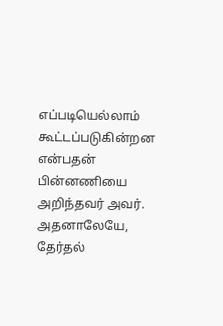எப்படியெல்லாம் கூட்டப்படுகின்றன என்பதன் பின்னணியை அறிந்தவர் அவர். அதனாலேயே, தேர்தல்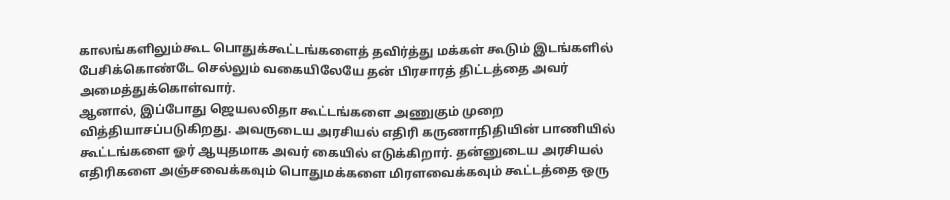காலங்களிலும்கூட பொதுக்கூட்டங்களைத் தவிர்த்து மக்கள் கூடும் இடங்களில் பேசிக்கொண்டே செல்லும் வகையிலேயே தன் பிரசாரத் திட்டத்தை அவர் அமைத்துக்கொள்வார்.
ஆனால், இப்போது ஜெயலலிதா கூட்டங்களை அணுகும் முறை வித்தியாசப்படுகிறது. அவருடைய அரசியல் எதிரி கருணாநிதியின் பாணியில் கூட்டங்களை ஓர் ஆயுதமாக அவர் கையில் எடுக்கிறார். தன்னுடைய அரசியல் எதிரிகளை அஞ்சவைக்கவும் பொதுமக்களை மிரளவைக்கவும் கூட்டத்தை ஒரு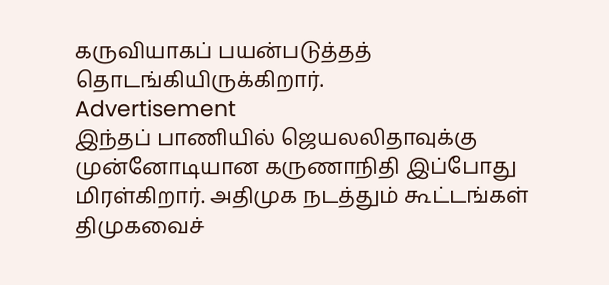கருவியாகப் பயன்படுத்தத் தொடங்கியிருக்கிறார்.
Advertisement
இந்தப் பாணியில் ஜெயலலிதாவுக்கு முன்னோடியான கருணாநிதி இப்போது மிரள்கிறார். அதிமுக நடத்தும் கூட்டங்கள் திமுகவைச்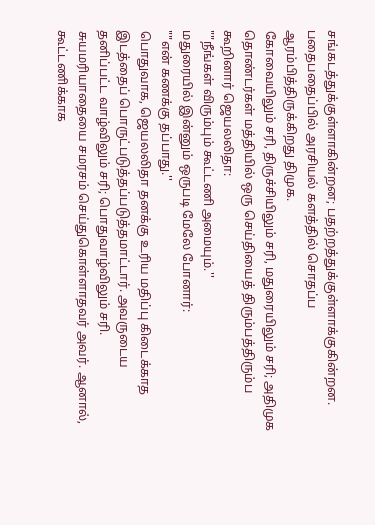சங்கடத்துக்குள்ளாகின்றன; பதற்றத்துக்குள்ளாக்குகின்றன. பதைபதைப்பில் அரசியல் களத்தில் சொதப்ப ஆரம்பித்திருக்கிறது திமுக.
கோவையிலும் சரி, திருச்சியிலும் சரி, மதுரையிலும் சரி; அதிமுக தொண்டர்கள் மத்தியில் ஒரு செய்தியைத் திரும்பத்திரும்ப கூறினார் ஜெயலலிதா:
""நீங்கள் விரும்பும் கூட்டணி அமையும்.''
மதுரையில் இன்னும் ஒருபடி மேலே போனார்:
""என் கணக்கு தப்பாது.''
பொதுவாக, ஜெயலலிதா தனக்கு உரிய மதிப்பு கிடைக்காத இடத்தைப் பொருட்படுத்தப்படுத்தமாட்டார். அவருடைய தனிப்பட்ட வாழ்விலும் சரி; பொதுவாழ்விலும் சரி. சுயமரியாதையை சமரசம் செய்துகொள்ளாதவர் அவர். ஆனால், கூட்டணிக்காக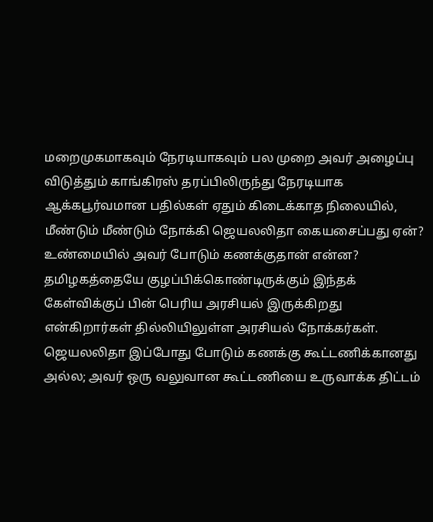மறைமுகமாகவும் நேரடியாகவும் பல முறை அவர் அழைப்பு விடுத்தும் காங்கிரஸ் தரப்பிலிருந்து நேரடியாக ஆக்கபூர்வமான பதில்கள் ஏதும் கிடைக்காத நிலையில், மீண்டும் மீண்டும் நோக்கி ஜெயலலிதா கையசைப்பது ஏன்? உண்மையில் அவர் போடும் கணக்குதான் என்ன?
தமிழகத்தையே குழப்பிக்கொண்டிருக்கும் இந்தக் கேள்விக்குப் பின் பெரிய அரசியல் இருக்கிறது என்கிறார்கள் தில்லியிலுள்ள அரசியல் நோக்கர்கள். ஜெயலலிதா இப்போது போடும் கணக்கு கூட்டணிக்கானது அல்ல; அவர் ஒரு வலுவான கூட்டணியை உருவாக்க திட்டம்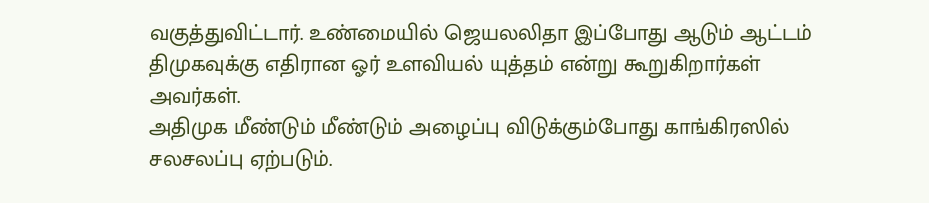வகுத்துவிட்டார். உண்மையில் ஜெயலலிதா இப்போது ஆடும் ஆட்டம் திமுகவுக்கு எதிரான ஓர் உளவியல் யுத்தம் என்று கூறுகிறார்கள் அவர்கள்.
அதிமுக மீண்டும் மீண்டும் அழைப்பு விடுக்கும்போது காங்கிரஸில் சலசலப்பு ஏற்படும்.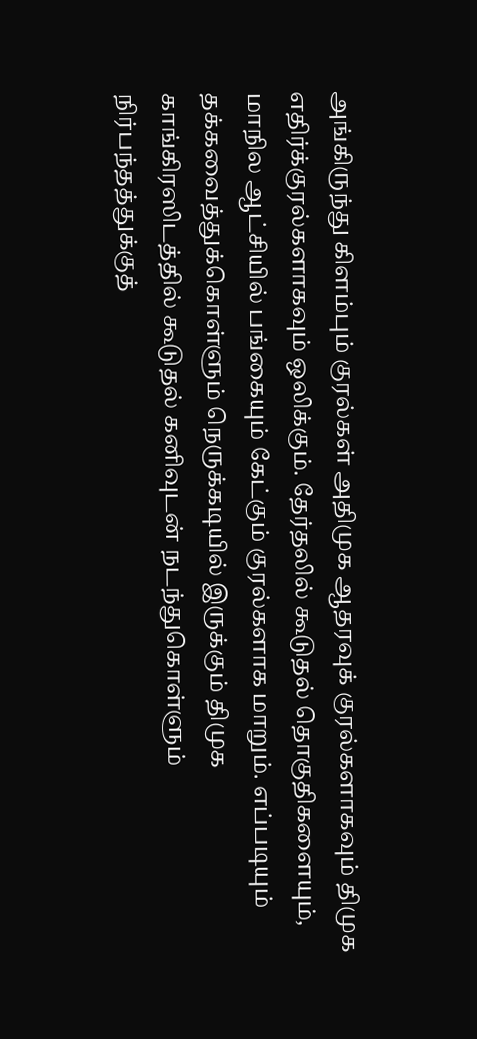அங்கிருந்து கிளம்பும் குரல்கள் அதிமுக ஆதரவுக் குரல்களாகவும் திமுக எதிர்க்குரல்களாகவும் ஒலிக்கும். தேர்தலில் கூடுதல் தொகுதிகளையும், மாநில ஆட்சியில் பங்கையும் கேட்கும் குரல்களாக மாறும். எப்படியும் தக்கவைத்துக்கொள்ளும் நெருக்கடியில் இருக்கும் திமுக காங்கிரஸிடத்தில் கூடுதல் கனிவுடன் நடந்துகொள்ளும் நிர்பந்தத்துக்குத்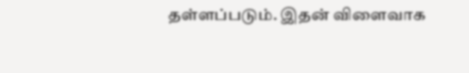தள்ளப்படும். இதன் விளைவாக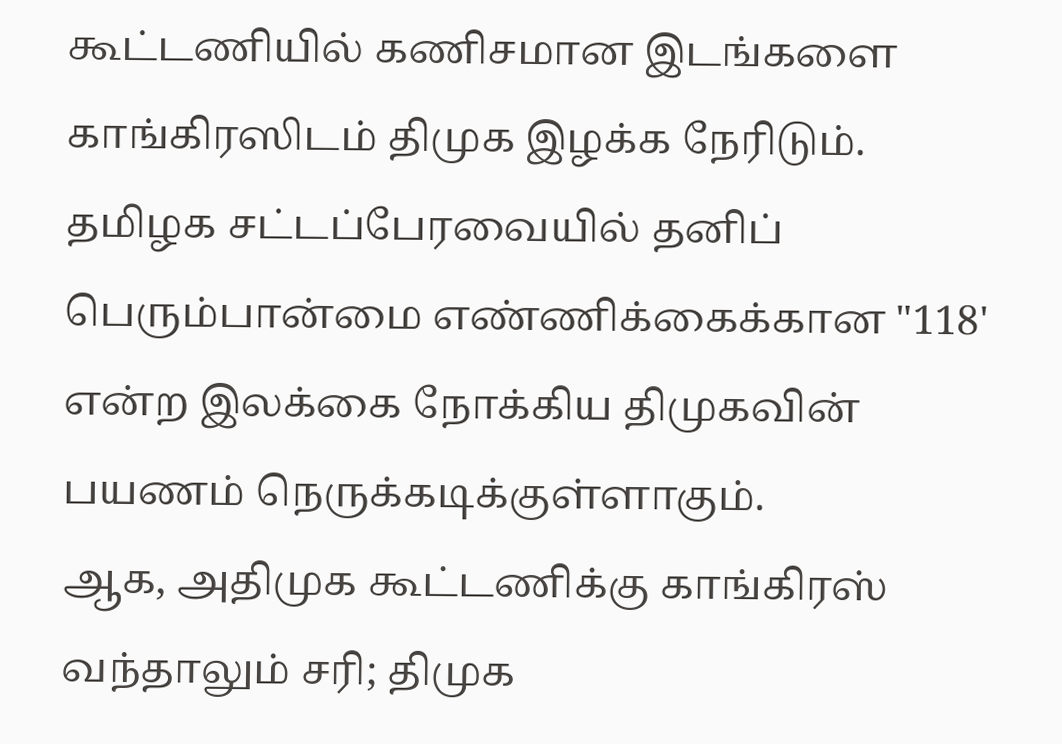கூட்டணியில் கணிசமான இடங்களை காங்கிரஸிடம் திமுக இழக்க நேரிடும். தமிழக சட்டப்பேரவையில் தனிப் பெரும்பான்மை எண்ணிக்கைக்கான "118' என்ற இலக்கை நோக்கிய திமுகவின் பயணம் நெருக்கடிக்குள்ளாகும்.
ஆக, அதிமுக கூட்டணிக்கு காங்கிரஸ் வந்தாலும் சரி; திமுக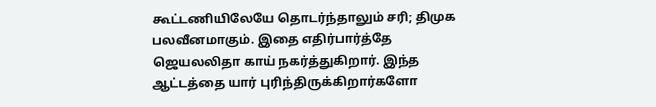கூட்டணியிலேயே தொடர்ந்தாலும் சரி; திமுக பலவீனமாகும். இதை எதிர்பார்த்தே ஜெயலலிதா காய் நகர்த்துகிறார். இந்த ஆட்டத்தை யார் புரிந்திருக்கிறார்களோ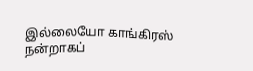இல்லையோ காங்கிரஸ் நன்றாகப்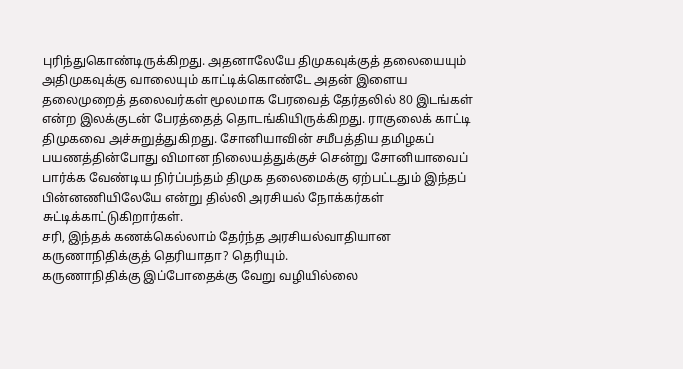புரிந்துகொண்டிருக்கிறது. அதனாலேயே திமுகவுக்குத் தலையையும் அதிமுகவுக்கு வாலையும் காட்டிக்கொண்டே அதன் இளைய தலைமுறைத் தலைவர்கள் மூலமாக பேரவைத் தேர்தலில் 80 இடங்கள் என்ற இலக்குடன் பேரத்தைத் தொடங்கியிருக்கிறது. ராகுலைக் காட்டி திமுகவை அச்சுறுத்துகிறது. சோனியாவின் சமீபத்திய தமிழகப் பயணத்தின்போது விமான நிலையத்துக்குச் சென்று சோனியாவைப் பார்க்க வேண்டிய நிர்ப்பந்தம் திமுக தலைமைக்கு ஏற்பட்டதும் இந்தப் பின்னணியிலேயே என்று தில்லி அரசியல் நோக்கர்கள் சுட்டிக்காட்டுகிறார்கள்.
சரி, இந்தக் கணக்கெல்லாம் தேர்ந்த அரசியல்வாதியான கருணாநிதிக்குத் தெரியாதா? தெரியும்.
கருணாநிதிக்கு இப்போதைக்கு வேறு வழியில்லை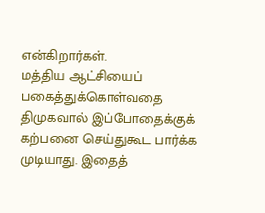என்கிறார்கள்.
மத்திய ஆட்சியைப் பகைத்துக்கொள்வதை திமுகவால் இப்போதைக்குக் கற்பனை செய்துகூட பார்க்க முடியாது. இதைத்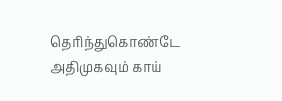தெரிந்துகொண்டே அதிமுகவும் காய்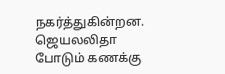நகர்த்துகின்றன. ஜெயலலிதா போடும் கணக்கு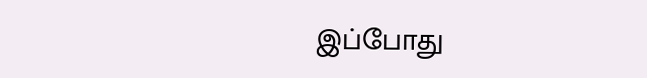இப்போது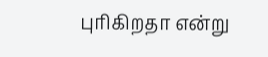புரிகிறதா என்று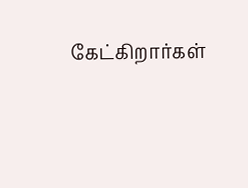கேட்கிறார்கள்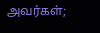அவர்கள்;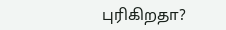புரிகிறதா?